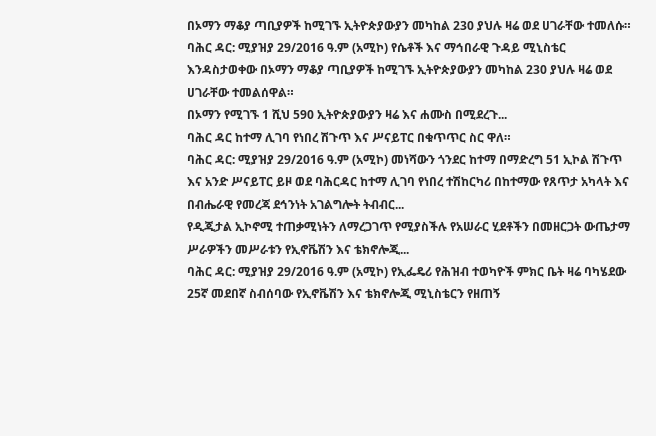በኦማን ማቆያ ጣቢያዎች ከሚገኙ ኢትዮጵያውያን መካከል 230 ያህሉ ዛሬ ወደ ሀገራቸው ተመለሱ።
ባሕር ዳር: ሚያዝያ 29/2016 ዓ.ም (አሚኮ) የሴቶች እና ማኅበራዊ ጉዳይ ሚኒስቴር እንዳስታወቀው በኦማን ማቆያ ጣቢያዎች ከሚገኙ ኢትዮጵያውያን መካከል 230 ያህሉ ዛሬ ወደ ሀገራቸው ተመልሰዋል።
በኦማን የሚገኙ 1 ሺህ 590 ኢትዮጵያውያን ዛሬ እና ሐሙስ በሚደረጉ...
ባሕር ዳር ከተማ ሊገባ የነበረ ሽጉጥ እና ሥናይፐር በቁጥጥር ስር ዋለ።
ባሕር ዳር: ሚያዝያ 29/2016 ዓ.ም (አሚኮ) መነሻውን ጎንደር ከተማ በማድረግ 51 ኢኮል ሽጉጥ እና አንድ ሥናይፐር ይዞ ወደ ባሕርዳር ከተማ ሊገባ የነበረ ተሽከርካሪ በከተማው የጸጥታ አካላት እና በብሔራዊ የመረጃ ደኅንነት አገልግሎት ትብብር...
የዲጂታል ኢኮኖሚ ተጠቃሚነትን ለማረጋገጥ የሚያስችሉ የአሠራር ሂደቶችን በመዘርጋት ውጤታማ ሥራዎችን መሥራቱን የኢኖቬሽን እና ቴክኖሎጂ...
ባሕር ዳር: ሚያዝያ 29/2016 ዓ.ም (አሚኮ) የኢፌዴሪ የሕዝብ ተወካዮች ምክር ቤት ዛሬ ባካሄደው 25ኛ መደበኛ ስብሰባው የኢኖቬሽን እና ቴክኖሎጂ ሚኒስቴርን የዘጠኝ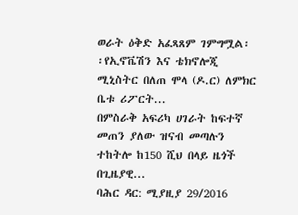ወራት ዕቅድ አፈጻጸም ገምግሟል፡፡የኢኖቬሽን እና ቴክኖሎጂ ሚኒስትር በለጠ ሞላ (ዶ.ር) ለምክር ቤቱ ሪፖርት...
በምስራቅ አፍሪካ ሀገራት ከፍተኛ መጠን ያለው ዝናብ መጣሉን ተከትሎ ከ150 ሺህ በላይ ዜጎች በጊዜያዊ...
ባሕር ዳር: ሚያዚያ 29/2016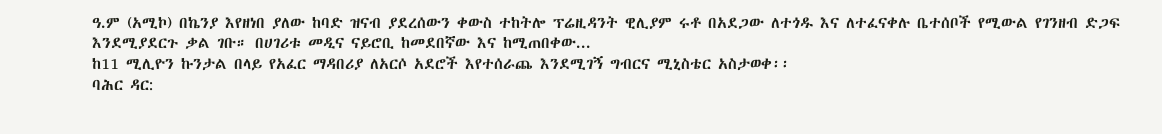ዓ.ም (አሚኮ) በኬንያ እየዘነበ ያለው ከባድ ዝናብ ያደረሰውን ቀውስ ተከትሎ ፕሬዚዳንት ዊሊያም ሩቶ በአደጋው ለተጎዱ እና ለተፈናቀሉ ቤተሰቦች የሚውል የገንዘብ ድጋፍ እንደሚያደርጉ ቃል ገቡ። በሀገሪቱ መዲና ናይሮቢ ከመደበኛው እና ከሚጠበቀው...
ከ11 ሚሊዮን ኩንታል በላይ የአፈር ማዳበሪያ ለአርሶ አደሮች እየተሰራጨ እንደሚገኝ ግብርና ሚኒስቴር አስታወቀ፡፡
ባሕር ዳር: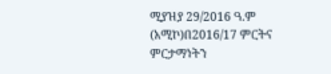ሚያዝያ 29/2016 ዓ.ም (አሚኮ)በ2016/17 ምርትና ምርታማነትን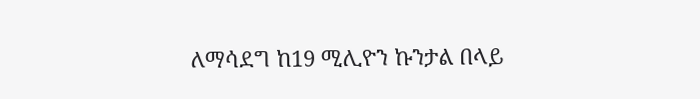ለማሳደግ ከ19 ሚሊዮን ኩንታል በላይ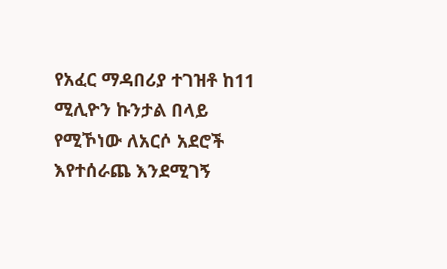የአፈር ማዳበሪያ ተገዝቶ ከ11 ሚሊዮን ኩንታል በላይ የሚኾነው ለአርሶ አደሮች እየተሰራጨ እንደሚገኝ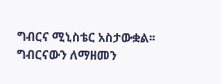ግብርና ሚኒስቴር አስታውቋል፡፡
ግብርናውን ለማዘመን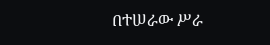በተሠራው ሥራ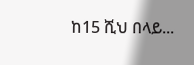ከ15 ሺህ በላይ...